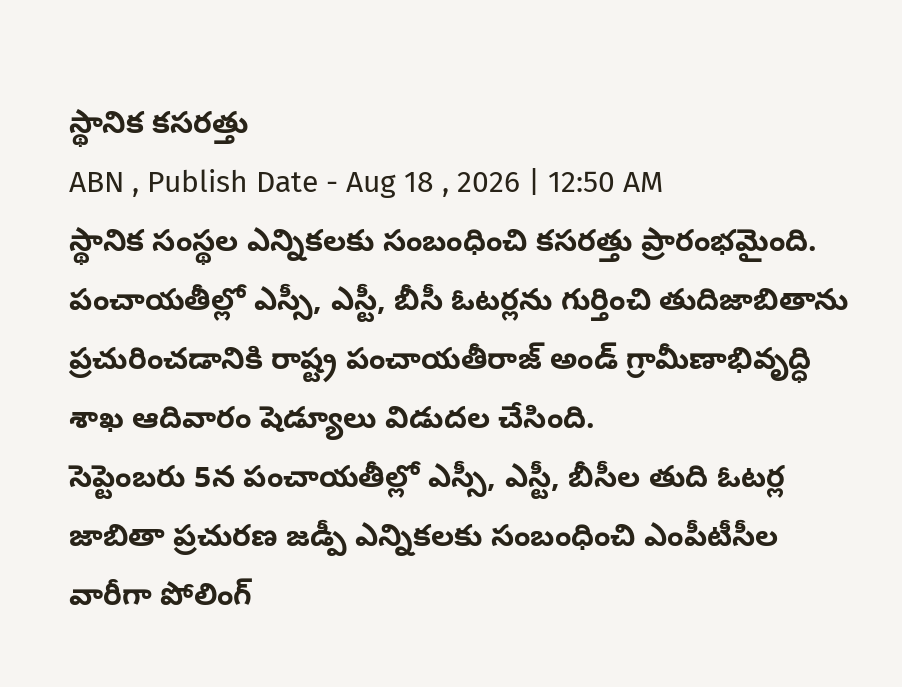స్థానిక కసరత్తు
ABN , Publish Date - Aug 18 , 2026 | 12:50 AM
స్థానిక సంస్థల ఎన్నికలకు సంబంధించి కసరత్తు ప్రారంభమైంది. పంచాయతీల్లో ఎస్సీ, ఎస్టీ, బీసీ ఓటర్లను గుర్తించి తుదిజాబితాను ప్రచురించడానికి రాష్ట్ర పంచాయతీరాజ్ అండ్ గ్రామీణాభివృద్ధి శాఖ ఆదివారం షెడ్యూలు విడుదల చేసింది.
సెప్టెంబరు 5న పంచాయతీల్లో ఎస్సీ, ఎస్టీ, బీసీల తుది ఓటర్ల జాబితా ప్రచురణ జడ్పీ ఎన్నికలకు సంబంధించి ఎంపీటీసీల వారీగా పోలింగ్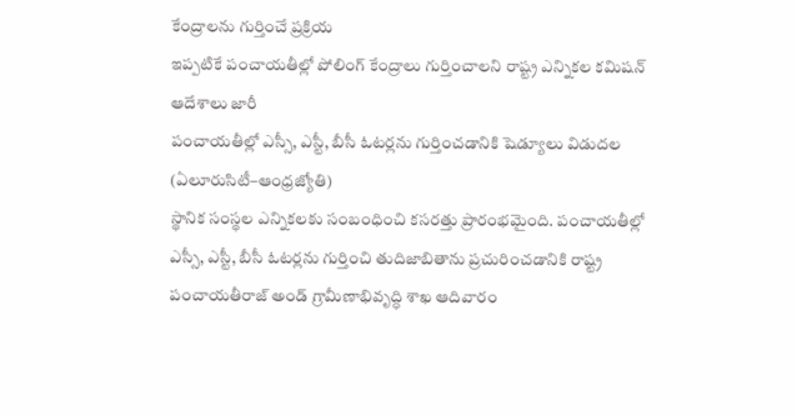కేంద్రాలను గుర్తించే ప్రక్రియ
ఇప్పటికే పంచాయతీల్లో పోలింగ్ కేంద్రాలు గుర్తించాలని రాష్ట్ర ఎన్నికల కమిషన్ ఆదేశాలు జారీ
పంచాయతీల్లో ఎస్సీ, ఎస్టీ, బీసీ ఓటర్లను గుర్తించడానికి షెడ్యూలు విడుదల
(ఏలూరుసిటీ–ఆంధ్రజ్యోతి)
స్థానిక సంస్థల ఎన్నికలకు సంబంధించి కసరత్తు ప్రారంభమైంది. పంచాయతీల్లో ఎస్సీ, ఎస్టీ, బీసీ ఓటర్లను గుర్తించి తుదిజాబితాను ప్రచురించడానికి రాష్ట్ర పంచాయతీరాజ్ అండ్ గ్రామీణాభివృద్ధి శాఖ ఆదివారం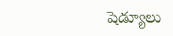షెడ్యూలు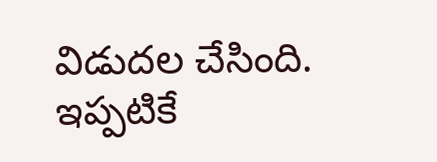విడుదల చేసింది. ఇప్పటికే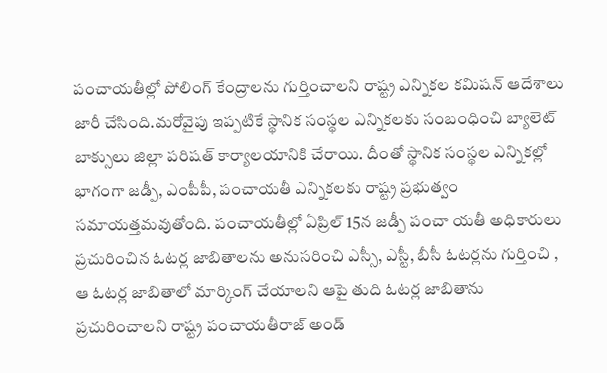పంచాయతీల్లో పోలింగ్ కేంద్రాలను గుర్తించాలని రాష్ట్ర ఎన్నికల కమిషన్ ఆదేశాలు జారీ చేసింది.మరోవైపు ఇప్పటికే స్థానిక సంస్థల ఎన్నికలకు సంబంధించి బ్యాలెట్ బాక్సులు జిల్లా పరిషత్ కార్యాలయానికి చేరాయి. దీంతో స్థానిక సంస్థల ఎన్నికల్లో భాగంగా జడ్పీ, ఎంపీపీ, పంచాయతీ ఎన్నికలకు రాష్ట్ర ప్రభుత్వం సమాయత్తమవుతోంది. పంచాయతీల్లో ఏప్రిల్ 15న జడ్పీ పంచా యతీ అధికారులు ప్రచురించిన ఓటర్ల జాబితాలను అనుసరించి ఎస్సీ, ఎస్టీ, బీసీ ఓటర్లను గుర్తించి , ఆ ఓటర్ల జాబితాలో మార్కింగ్ చేయాలని ఆపై తుది ఓటర్ల జాబితాను ప్రచురించాలని రాష్ట్ర పంచాయతీరాజ్ అండ్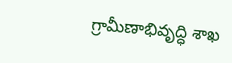గ్రామీణాభివృద్ధి శాఖ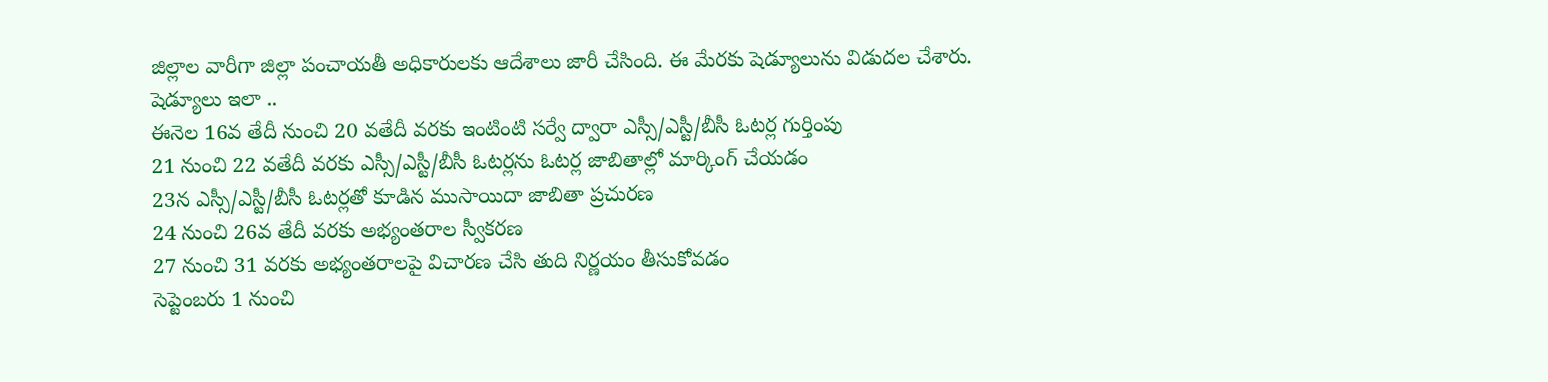జిల్లాల వారీగా జిల్లా పంచాయతీ అధికారులకు ఆదేశాలు జారీ చేసింది. ఈ మేరకు షెడ్యూలును విడుదల చేశారు.
షెడ్యూలు ఇలా ..
ఈనెల 16వ తేదీ నుంచి 20 వతేదీ వరకు ఇంటింటి సర్వే ద్వారా ఎస్సీ/ఎస్టీ/బీసీ ఓటర్ల గుర్తింపు
21 నుంచి 22 వతేదీ వరకు ఎస్సీ/ఎస్టీ/బీసీ ఓటర్లను ఓటర్ల జాబితాల్లో మార్కింగ్ చేయడం
23న ఎస్సీ/ఎస్టీ/బీసీ ఓటర్లతో కూడిన ముసాయిదా జాబితా ప్రచురణ
24 నుంచి 26వ తేదీ వరకు అభ్యంతరాల స్వీకరణ
27 నుంచి 31 వరకు అభ్యంతరాలపై విచారణ చేసి తుది నిర్ణయం తీసుకోవడం
సెప్టెంబరు 1 నుంచి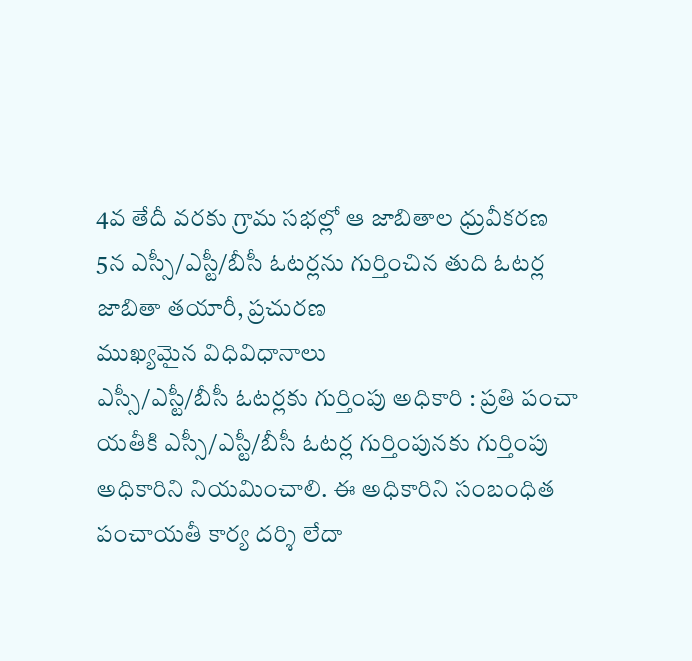4వ తేదీ వరకు గ్రామ సభల్లో ఆ జాబితాల ధ్రువీకరణ
5న ఎస్సీ/ఎస్టీ/బీసీ ఓటర్లను గుర్తించిన తుది ఓటర్ల జాబితా తయారీ, ప్రచురణ
ముఖ్యమైన విధివిధానాలు
ఎస్సీ/ఎస్టీ/బీసీ ఓటర్లకు గుర్తింపు అధికారి : ప్రతి పంచా యతీకి ఎస్సీ/ఎస్టీ/బీసీ ఓటర్ల గుర్తింపునకు గుర్తింపు అధికారిని నియమించాలి. ఈ అధికారిని సంబంధిత పంచాయతీ కార్య దర్శి లేదా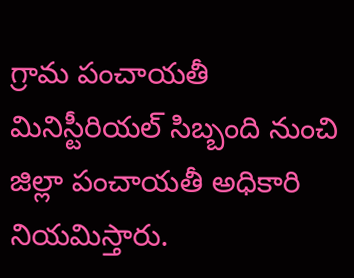గ్రామ పంచాయతీ మినిస్టీరియల్ సిబ్బంది నుంచి జిల్లా పంచాయతీ అధికారి నియమిస్తారు.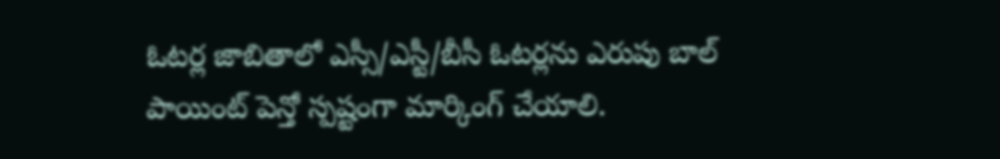ఓటర్ల జాబితాలో ఎస్సీ/ఎస్టీ/బీసీ ఓటర్లను ఎరుపు బాల్ పాయింట్ పెన్తో స్పష్టంగా మార్కింగ్ చేయాలి.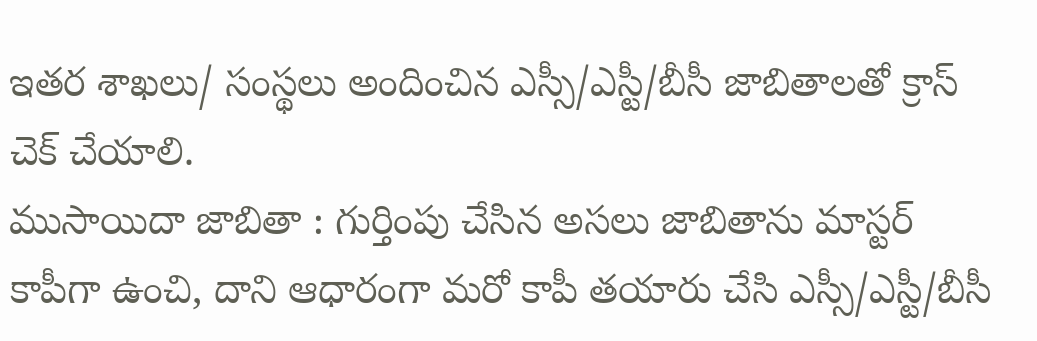ఇతర శాఖలు/ సంస్థలు అందించిన ఎస్సీ/ఎస్టీ/బీసీ జాబితాలతో క్రాస్ చెక్ చేయాలి.
ముసాయిదా జాబితా : గుర్తింపు చేసిన అసలు జాబితాను మాస్టర్ కాపీగా ఉంచి, దాని ఆధారంగా మరో కాపీ తయారు చేసి ఎస్సీ/ఎస్టీ/బీసీ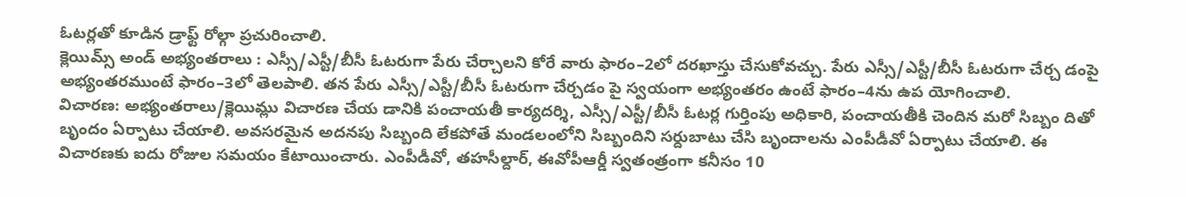ఓటర్లతో కూడిన డ్రాఫ్ట్ రోల్గా ప్రచురించాలి.
క్లెయిమ్స్ అండ్ అభ్యంతరాలు : ఎస్సీ/ఎస్టీ/బీసీ ఓటరుగా పేరు చేర్చాలని కోరే వారు ఫారం–2లో దరఖాస్తు చేసుకోవచ్చు. పేరు ఎస్సీ/ఎస్టీ/బీసీ ఓటరుగా చేర్చ డంపై అభ్యంతరముంటే ఫారం–3లో తెలపాలి. తన పేరు ఎస్సీ/ఎస్టీ/బీసీ ఓటరుగా చేర్చడం పై స్వయంగా అభ్యంతరం ఉంటే ఫారం–4ను ఉప యోగించాలి.
విచారణ: అభ్యంతరాలు/క్లెయిమ్లు విచారణ చేయ డానికి పంచాయతీ కార్యదర్శి, ఎస్సీ/ఎస్టీ/బీసీ ఓటర్ల గుర్తింపు అధికారి, పంచాయతీకి చెందిన మరో సిబ్బం దితో బృందం ఏర్పాటు చేయాలి. అవసరమైన అదనపు సిబ్బంది లేకపోతే మండలంలోని సిబ్బందిని సర్దుబాటు చేసి బృందాలను ఎంపీడీవో ఏర్పాటు చేయాలి. ఈ విచారణకు ఐదు రోజుల సమయం కేటాయించారు. ఎంపీడీవో, తహసీల్దార్, ఈవోపీఆర్డీ స్వతంత్రంగా కనీసం 10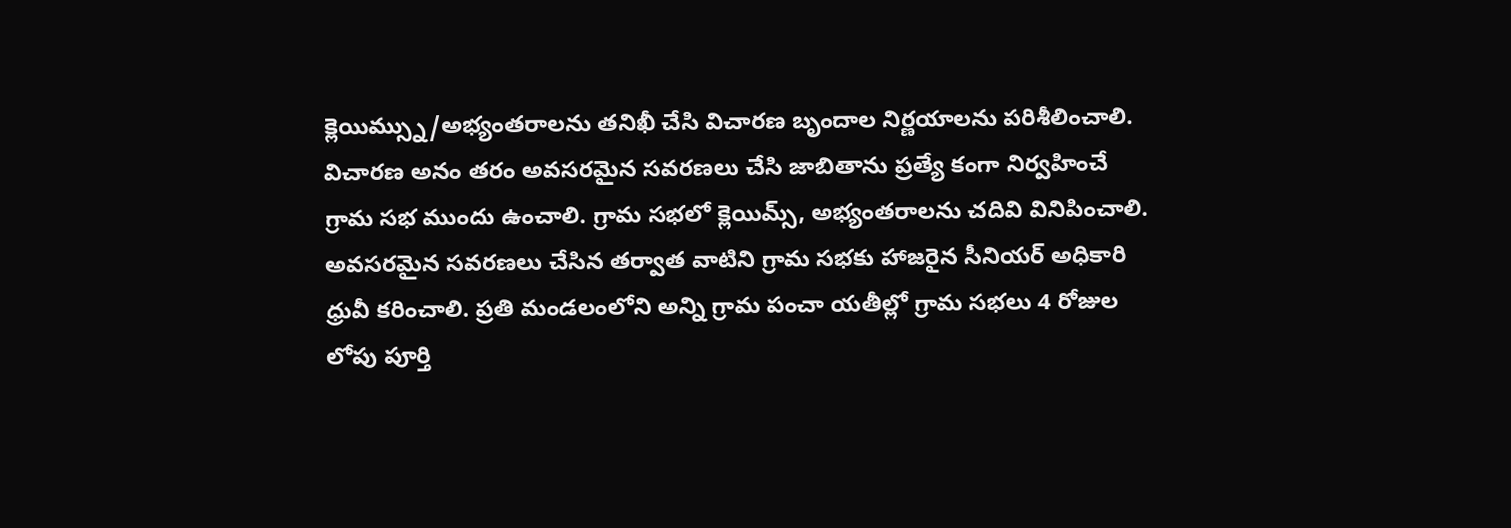క్లెయిమ్స్ను/అభ్యంతరాలను తనిఖీ చేసి విచారణ బృందాల నిర్ణయాలను పరిశీలించాలి. విచారణ అనం తరం అవసరమైన సవరణలు చేసి జాబితాను ప్రత్యే కంగా నిర్వహించే గ్రామ సభ ముందు ఉంచాలి. గ్రామ సభలో క్లెయిమ్స్, అభ్యంతరాలను చదివి వినిపించాలి. అవసరమైన సవరణలు చేసిన తర్వాత వాటిని గ్రామ సభకు హాజరైన సీనియర్ అధికారి ధ్రువీ కరించాలి. ప్రతి మండలంలోని అన్ని గ్రామ పంచా యతీల్లో గ్రామ సభలు 4 రోజుల లోపు పూర్తి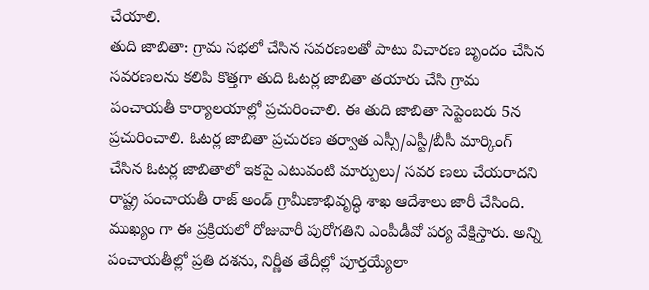చేయాలి.
తుది జాబితా: గ్రామ సభలో చేసిన సవరణలతో పాటు విచారణ బృందం చేసిన సవరణలను కలిపి కొత్తగా తుది ఓటర్ల జాబితా తయారు చేసి గ్రామ పంచాయతీ కార్యాలయాల్లో ప్రచురించాలి. ఈ తుది జాబితా సెప్టెంబరు 5న ప్రచురించాలి. ఓటర్ల జాబితా ప్రచురణ తర్వాత ఎస్సీ/ఎస్టీ/బీసీ మార్కింగ్ చేసిన ఓటర్ల జాబితాలో ఇకపై ఎటువంటి మార్పులు/ సవర ణలు చేయరాదని రాష్ట్ర పంచాయతీ రాజ్ అండ్ గ్రామీణాభివృద్ధి శాఖ ఆదేశాలు జారీ చేసింది. ముఖ్యం గా ఈ ప్రక్రియలో రోజువారీ పురోగతిని ఎంపీడీవో పర్య వేక్షిస్తారు. అన్ని పంచాయతీల్లో ప్రతి దశను, నిర్ణీత తేదీల్లో పూర్తయ్యేలా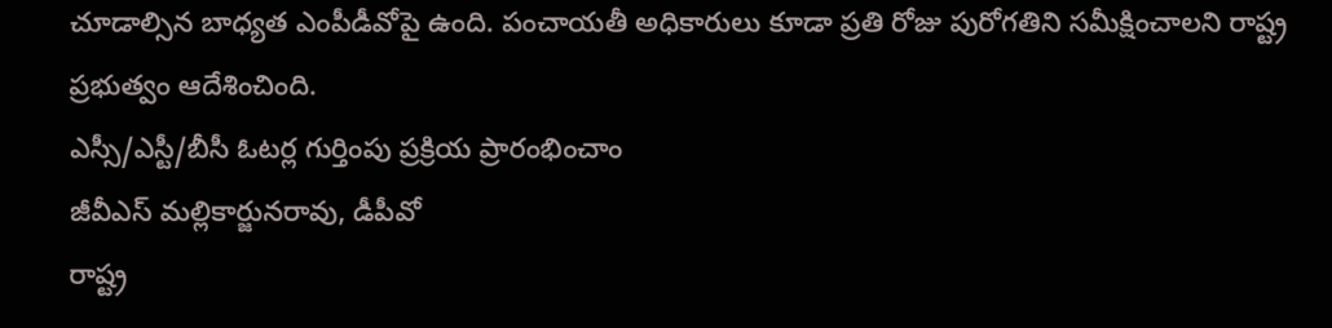చూడాల్సిన బాధ్యత ఎంపీడీవోపై ఉంది. పంచాయతీ అధికారులు కూడా ప్రతి రోజు పురోగతిని సమీక్షించాలని రాష్ట్ర ప్రభుత్వం ఆదేశించింది.
ఎస్సీ/ఎస్టీ/బీసీ ఓటర్ల గుర్తింపు ప్రక్రియ ప్రారంభించాం
జీవీఎస్ మల్లికార్జునరావు, డీపీవో
రాష్ట్ర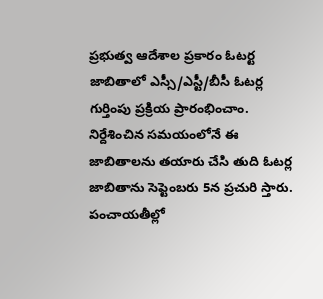ప్రభుత్వ ఆదేశాల ప్రకారం ఓటర్ట జాబితాలో ఎస్సీ/ఎస్టీ/బీసీ ఓటర్ల గుర్తింపు ప్రక్రియ ప్రారంభించాం. నిర్దేశించిన సమయంలోనే ఈ జాబితాలను తయారు చేసి తుది ఓటర్ల జాబితాను సెప్టెంబరు 5న ప్రచురి స్తారు. పంచాయతీల్లో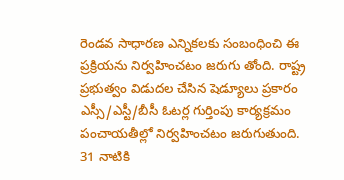రెండవ సాధారణ ఎన్నికలకు సంబంధించి ఈ ప్రక్రియను నిర్వహించటం జరుగు తోంది. రాష్ట్ర ప్రభుత్వం విడుదల చేసిన షెడ్యూలు ప్రకారం ఎస్సీ/ఎస్టీ/బీసీ ఓటర్ల గుర్తింపు కార్యక్రమం పంచాయతీల్లో నిర్వహించటం జరుగుతుంది.
31 నాటికి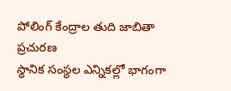పోలింగ్ కేంద్రాల తుది జాబితా ప్రచురణ
స్థానిక సంస్థల ఎన్నికల్లో భాగంగా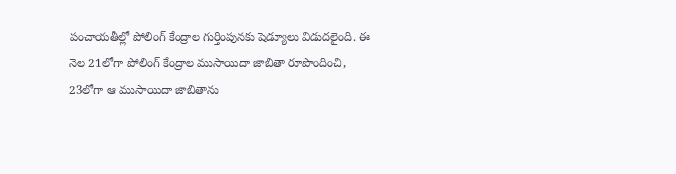పంచాయతీల్లో పోలింగ్ కేంద్రాల గుర్తింపునకు షెడ్యూలు విడుదలైంది. ఈ నెల 21లోగా పోలింగ్ కేంద్రాల ముసాయిదా జాబితా రూపొందించి, 23లోగా ఆ ముసాయిదా జాబితాను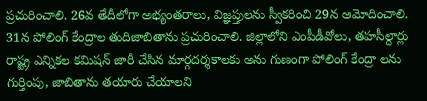ప్రచురించాలి. 26వ తేదీలోగా అభ్యంతరాలు, విజ్ఞప్తులను స్వీకరించి 29న ఆమోదించాలి. 31న పోలింగ్ కేంద్రాల తుదిజాబితాను ప్రచురించాలి. జిల్లాలోని ఎంపీడీవోలు, తహసీల్దార్లు రాష్ట్ర ఎన్నికల కమిషన్ జారీ చేసిన మార్గదర్శకాలకు అను గుణంగా పోలింగ్ కేంద్రా లను గుర్తింపు, జాబితాను తయారు చేయాలని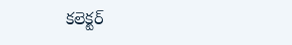కలెక్టర్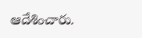ఆదేశించారు.